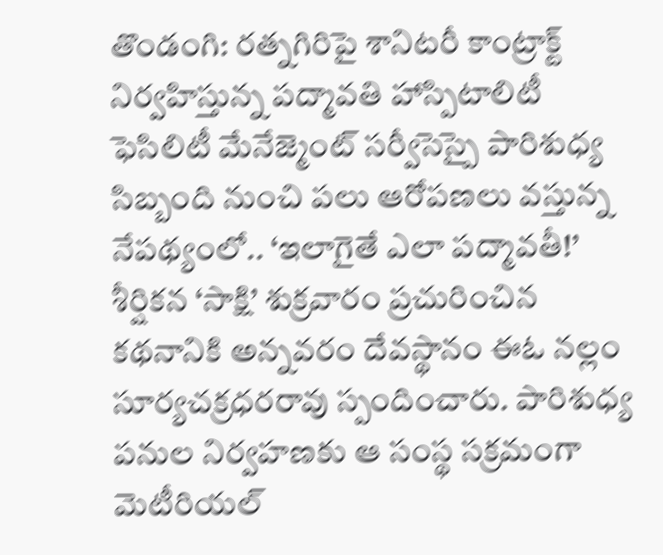తొండంగి: రత్నగిరిపై శానిటరీ కాంట్రాక్ట్ నిర్వహిస్తున్న పద్మావతి హాస్పిటాలిటీ ఫెసిలిటీ మేనేజ్మెంట్ సర్వీసెస్పై పారిశుధ్య సిబ్బంది నుంచి పలు ఆరోపణలు వస్తున్న నేపథ్యంలో.. ‘ఇలాగైతే ఎలా పద్మావతీ!’ శీర్షికన ‘సాక్షి’ శుక్రవారం ప్రచురించిన కథనానికి అన్నవరం దేవస్థానం ఈఓ నల్లం సూర్యచక్రధరరావు స్పందించారు. పారిశుధ్య పనుల నిర్వహణకు ఆ సంస్థ సక్రమంగా మెటీరియల్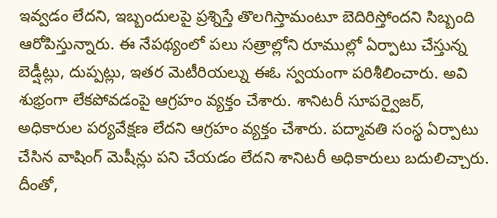ఇవ్వడం లేదని, ఇబ్బందులపై ప్రశ్నిస్తే తొలగిస్తామంటూ బెదిరిస్తోందని సిబ్బంది ఆరోపిస్తున్నారు. ఈ నేపథ్యంలో పలు సత్రాల్లోని రూముల్లో ఏర్పాటు చేస్తున్న బెడ్షీట్లు, దుప్పట్లు, ఇతర మెటీరియల్ను ఈఓ స్వయంగా పరిశీలించారు. అవి శుభ్రంగా లేకపోవడంపై ఆగ్రహం వ్యక్తం చేశారు. శానిటరీ సూపర్వైజర్, అధికారుల పర్యవేక్షణ లేదని ఆగ్రహం వ్యక్తం చేశారు. పద్మావతి సంస్థ ఏర్పాటు చేసిన వాషింగ్ మెషీన్లు పని చేయడం లేదని శానిటరీ అధికారులు బదులిచ్చారు. దీంతో,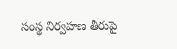సంస్థ నిర్వహణ తీరుపై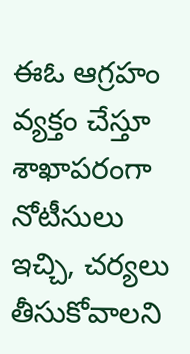ఈఓ ఆగ్రహం వ్యక్తం చేస్తూ శాఖాపరంగా నోటీసులు ఇచ్చి, చర్యలు తీసుకోవాలని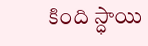కింది స్ధాయి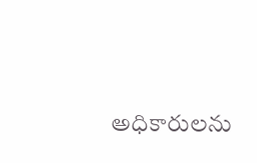అధికారులను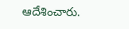ఆదేశించారు.